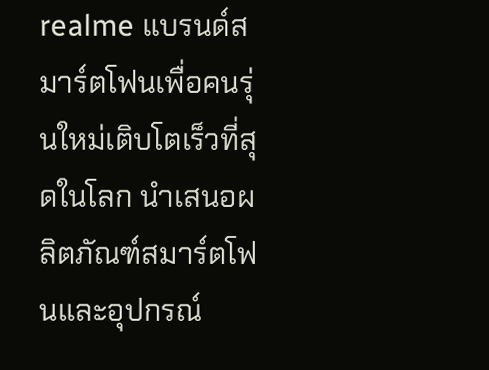realme แบรนด์สมาร์ตโฟนเพื่อคนรุ่นใหม่เติบโตเร็วที่สุดในโลก นำเสนอผลิตภัณฑ์สมาร์ตโฟนและอุปกรณ์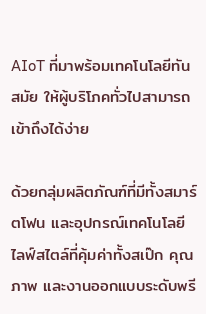AIoT ที่มาพร้อมเทคโนโลยีทันสมัย ให้ผู้บริโภคทั่วไปสามารถเข้าถึงได้ง่าย

ด้วยกลุ่มผลิตภัณฑ์ที่มีทั้งสมาร์ตโฟน และอุปกรณ์เทคโนโลยีไลฟ์สไตล์ที่คุ้มค่าทั้งสเป๊ก คุณภาพ และงานออกแบบระดับพรี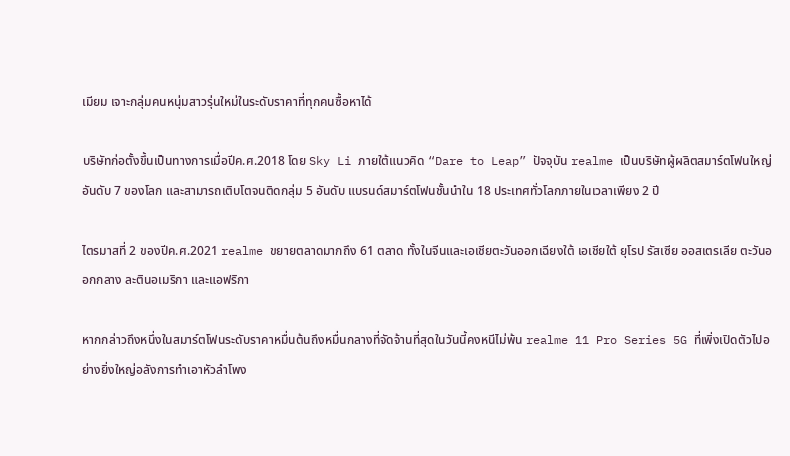เมียม เจาะกลุ่มคนหนุ่มสาวรุ่นใหม่ในระดับราคาที่ทุกคนซื้อหาได้

บริษัทก่อตั้งขึ้นเป็นทางการเมื่อปีค.ศ.2018 โดย Sky Li ภายใต้แนวคิด “Dare to Leap” ปัจจุบัน realme เป็นบริษัทผู้ผลิตสมาร์ตโฟนใหญ่อันดับ 7 ของโลก และสามารถเติบโตจนติดกลุ่ม 5 อันดับ แบรนด์สมาร์ตโฟนชั้นนำใน 18 ประเทศทั่วโลกภายในเวลาเพียง 2 ปี

ไตรมาสที่ 2 ของปีค.ศ.2021 realme ขยายตลาดมากถึง 61 ตลาด ทั้งในจีนและเอเชียตะวันออกเฉียงใต้ เอเชียใต้ ยุโรป รัสเซีย ออสเตรเลีย ตะวันออกกลาง ละตินอเมริกา และแอฟริกา

หากกล่าวถึงหนึ่งในสมาร์ตโฟนระดับราคาหมื่นต้นถึงหมื่นกลางที่จัดจ้านที่สุดในวันนี้คงหนีไม่พ้น realme 11 Pro Series 5G ที่เพิ่งเปิดตัวไปอย่างยิ่งใหญ่อลังการทำเอาหัวลำโพง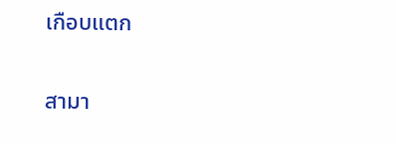เกือบแตก

สามา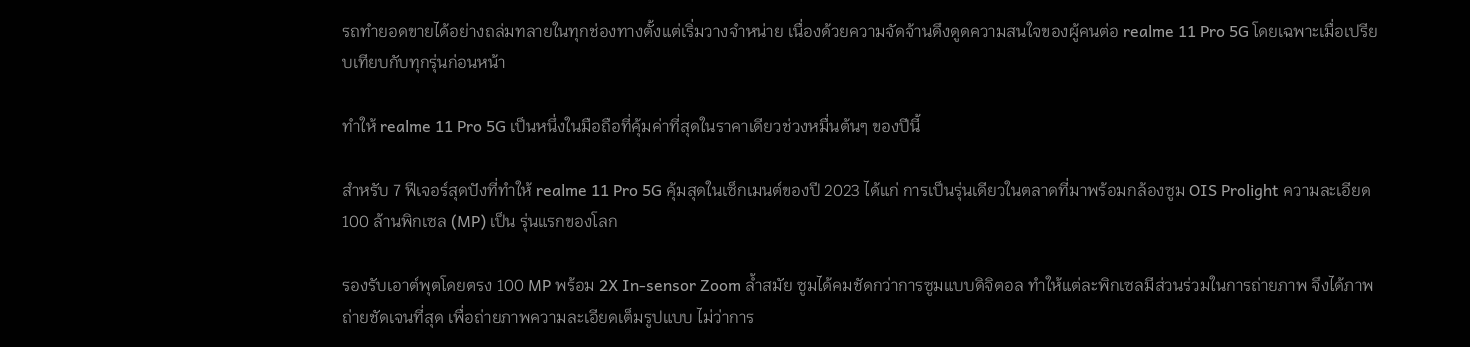รถทำยอดขายได้อย่างถล่มทลายในทุกช่องทางตั้งแต่เริ่มวางจำหน่าย เนื่องด้วยความจัดจ้านดึงดูดความสนใจของผู้คนต่อ realme 11 Pro 5G โดยเฉพาะเมื่อเปรียบเทียบกับทุกรุ่นก่อนหน้า

ทำให้ realme 11 Pro 5G เป็นหนึ่งในมือถือที่คุ้มค่าที่สุดในราคาเดียวช่วงหมื่นต้นๆ ของปีนี้

สําหรับ 7 ฟีเจอร์สุดปังที่ทำให้ realme 11 Pro 5G คุ้มสุดในเซ็กเมนต์ของปี 2023 ได้แก่ การเป็นรุ่นเดียวในตลาดที่มาพร้อมกล้องซูม OIS Prolight ความละเอียด 100 ล้านพิกเซล (MP) เป็น รุ่นแรกของโลก

รองรับเอาต์พุตโดยตรง 100 MP พร้อม 2X In-sensor Zoom ล้ำสมัย ซูมได้คมชัดกว่าการซูมแบบดิจิตอล ทำให้แต่ละพิกเซลมีส่วนร่วมในการถ่ายภาพ จึงได้ภาพถ่ายชัดเจนที่สุด เพื่อถ่ายภาพความละเอียดเต็มรูปแบบ ไม่ว่าการ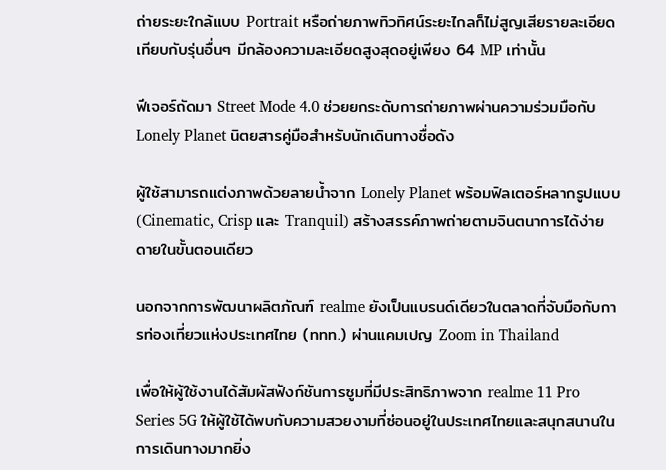ถ่ายระยะใกล้แบบ Portrait หรือถ่ายภาพทิวทิศน์ระยะไกลก็ไม่สูญเสียรายละเอียด เทียบกับรุ่นอื่นๆ มีกล้องความละเอียดสูงสุดอยู่เพียง 64 MP เท่านั้น

ฟีเจอร์ถัดมา Street Mode 4.0 ช่วยยกระดับการถ่ายภาพผ่านความร่วมมือกับ Lonely Planet นิตยสารคู่มือสำหรับนักเดินทางชื่อดัง

ผู้ใช้สามารถแต่งภาพด้วยลายน้ำจาก Lonely Planet พร้อมฟิลเตอร์หลากรูปแบบ (Cinematic, Crisp และ Tranquil) สร้างสรรค์ภาพถ่ายตามจินตนาการได้ง่ายดายในขั้นตอนเดียว

นอกจากการพัฒนาผลิตภัณฑ์ realme ยังเป็นแบรนด์เดียวในตลาดที่จับมือกับการท่องเที่ยวแห่งประเทศไทย (ททท.) ผ่านแคมเปญ Zoom in Thailand

เพื่อให้ผู้ใช้งานได้สัมผัสฟังก์ชันการซูมที่มีประสิทธิภาพจาก realme 11 Pro Series 5G ให้ผู้ใช้ได้พบกับความสวยงามที่ซ่อนอยู่ในประเทศไทยและสนุกสนานในการเดินทางมากยิ่ง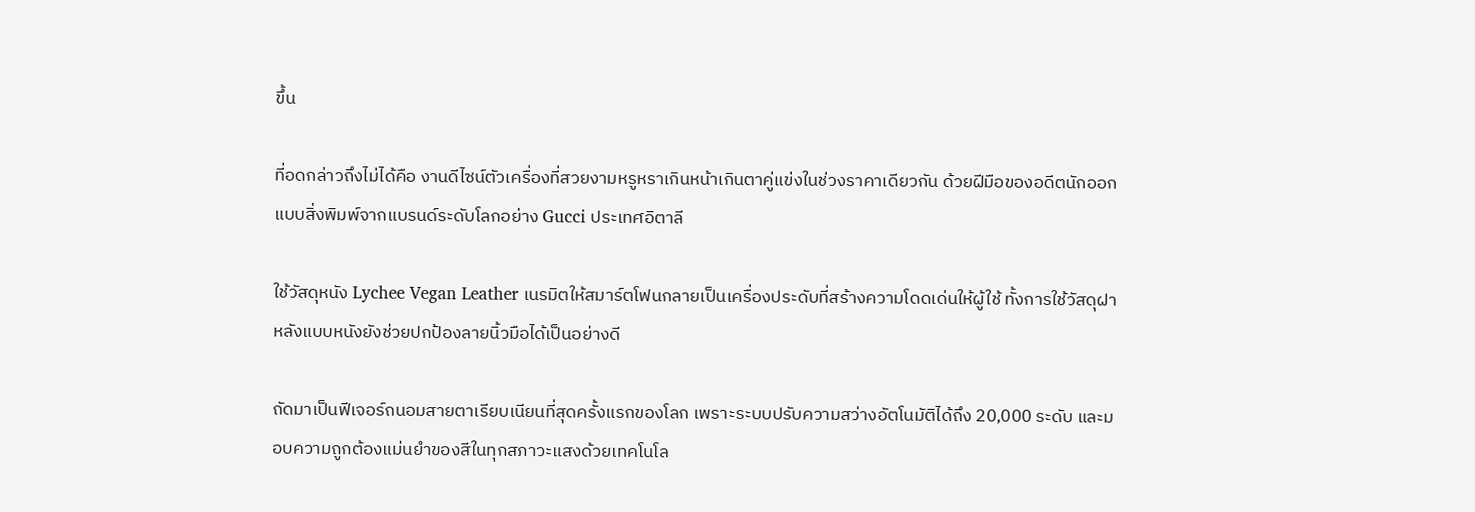ขึ้น

ที่อดกล่าวถึงไม่ได้คือ งานดีไซน์ตัวเครื่องที่สวยงามหรูหราเกินหน้าเกินตาคู่แข่งในช่วงราคาเดียวกัน ด้วยฝีมือของอดีตนักออกแบบสิ่งพิมพ์จากแบรนด์ระดับโลกอย่าง Gucci ประเทศอิตาลี

ใช้วัสดุหนัง Lychee Vegan Leather เนรมิตให้สมาร์ตโฟนกลายเป็นเครื่องประดับที่สร้างความโดดเด่นให้ผู้ใช้ ทั้งการใช้วัสดุฝาหลังแบบหนังยังช่วยปกป้องลายนิ้วมือได้เป็นอย่างดี

ถัดมาเป็นฟีเจอร์ถนอมสายตาเรียบเนียนที่สุดครั้งแรกของโลก เพราะระบบปรับความสว่างอัตโนมัติได้ถึง 20,000 ระดับ และมอบความถูกต้องแม่นยำของสีในทุกสภาวะแสงด้วยเทคโนโล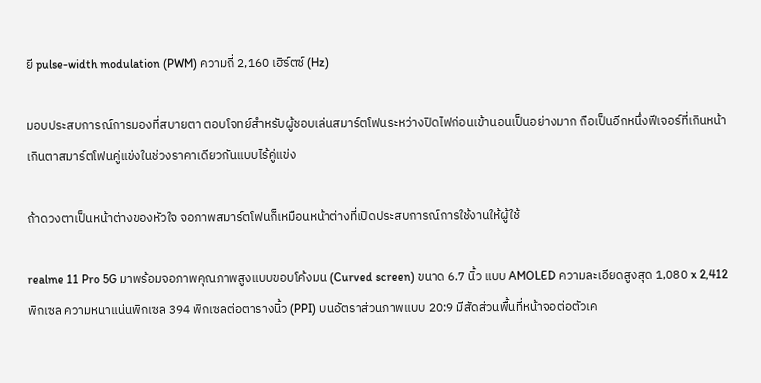ยี pulse-width modulation (PWM) ความถี่ 2,160 เฮิร์ตซ์ (Hz)

มอบประสบการณ์การมองที่สบายตา ตอบโจทย์สำหรับผู้ชอบเล่นสมาร์ตโฟนระหว่างปิดไฟก่อนเข้านอนเป็นอย่างมาก ถือเป็นอีกหนึ่งฟีเจอร์ที่เกินหน้าเกินตาสมาร์ตโฟนคู่แข่งในช่วงราคาเดียวกันแบบไร้คู่แข่ง

ถ้าดวงตาเป็นหน้าต่างของหัวใจ จอภาพสมาร์ตโฟนก็เหมือนหน้าต่างที่เปิดประสบการณ์การใช้งานให้ผู้ใช้

realme 11 Pro 5G มาพร้อมจอภาพคุณภาพสูงแบบขอบโค้งมน (Curved screen) ขนาด 6.7 นิ้ว แบบ AMOLED ความละเอียดสูงสุด 1,080 x 2,412 พิกเซล ความหนาแน่นพิกเซล 394 พิกเซลต่อตารางนิ้ว (PPI) บนอัตราส่วนภาพแบบ 20:9 มีสัดส่วนพื้นที่หน้าจอต่อตัวเค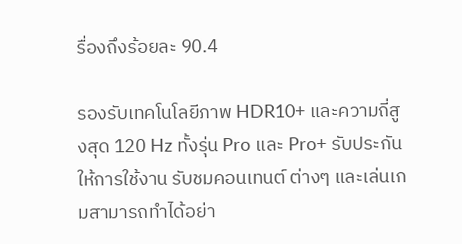รื่องถึงร้อยละ 90.4

รองรับเทคโนโลยีภาพ HDR10+ และความถี่สูงสุด 120 Hz ทั้งรุ่น Pro และ Pro+ รับประกันให้การใช้งาน รับชมคอนเทนต์ ต่างๆ และเล่นเกมสามารถทำได้อย่า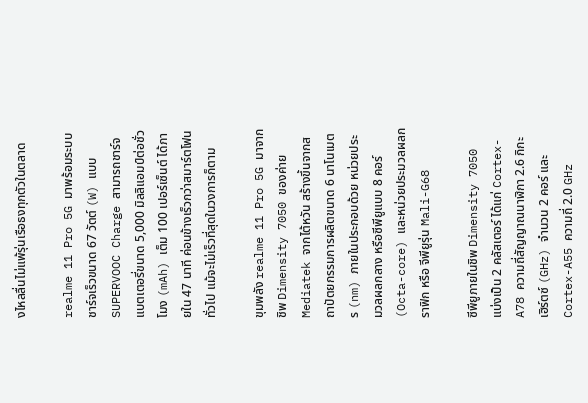งไหลลื่นไม่แพ้รุ่นเรือธงทุกตัวในตลาด

realme 11 Pro 5G มาพร้อมระบบชาร์จเร็วขนาด 67 วัตต์ (W) แบบ SUPERVOOC Charge สามารถชาร์จแบตเตอรี่ขนาด 5,000 มิลลิแอมป์ต่อชั่วโมง (mAh) เต็ม 100 เปอร์เซ็นต์ ได้ภายใน 47 นาที ค่อนข้างเร็วกว่าสมาร์ตโฟนทั่วไป แม้จะไม่เร็วที่สุดในวงการก็ตาม

ขุมพลัง realme 11 Pro 5G มาจากชิพ Dimensity 7050 ของค่าย Mediatek จากไต้หวัน สร้างขึ้นจากสถาปัตยกรรมการผลิตขนาด 6 นาโนเมตร (nm) ภายในประกอบด้วย หน่วยประมวลผลกลาง หรือซีพียูแบบ 8 คอร์ (Octa-core) และหน่วยประมวลผลกราฟิก หรือ จีพียูรุ่น Mali-G68

ซีพียูภายในชิพ Dimensity 7050 แบ่งเป็น 2 คลัสเตอร์ ได้แก่ Cortex-A78 ความถี่สัญญาณนาฬิกา 2.6 กิกะเฮิร์ตซ์ (GHz) จำนวน 2 คอร์ และ Cortex-A55 ความถี่ 2.0 GHz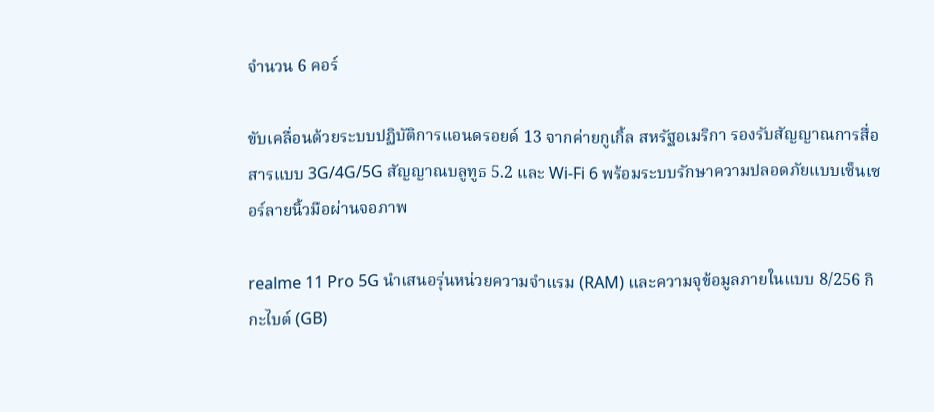จำนวน 6 คอร์

ขับเคลื่อนด้วยระบบปฏิบัติการแอนดรอยด์ 13 จากค่ายกูเกิ้ล สหรัฐอเมริกา รองรับสัญญาณการสื่อสารแบบ 3G/4G/5G สัญญาณบลูทูธ 5.2 และ Wi-Fi 6 พร้อมระบบรักษาความปลอดภัยแบบเซ็นเซอร์ลายนิ้วมือผ่านจอภาพ

realme 11 Pro 5G นำเสนอรุ่นหน่วยความจำแรม (RAM) และความจุข้อมูลภายในแบบ 8/256 กิกะไบต์ (GB)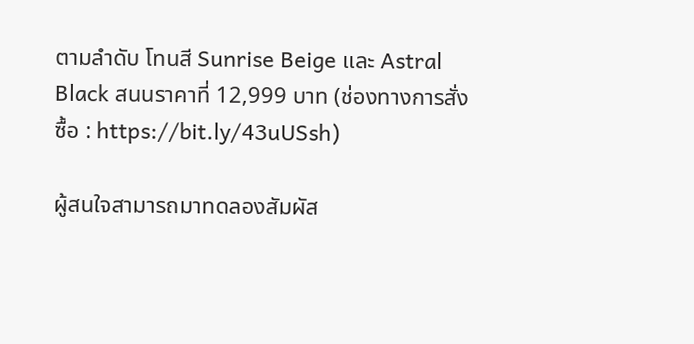ตามลำดับ โทนสี Sunrise Beige และ Astral Black สนนราคาที่ 12,999 บาท (ช่องทางการสั่งซื้อ : https://bit.ly/43uUSsh)

ผู้สนใจสามารถมาทดลองสัมผัส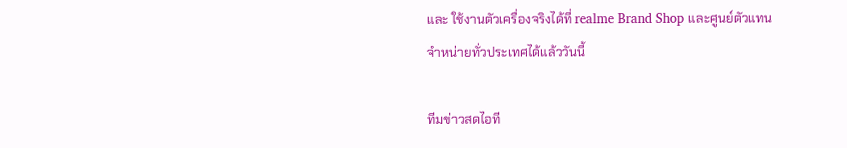และ ใช้งานตัวเครื่องจริงได้ที่ realme Brand Shop และศูนย์ตัวแทนจำหน่ายทั่วประเทศได้แล้ววันนี้

ทีมข่าวสดไอที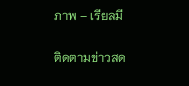ภาพ – เรียลมี

ติดตามข่าวสด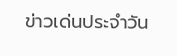ข่าวเด่นประจำวัน